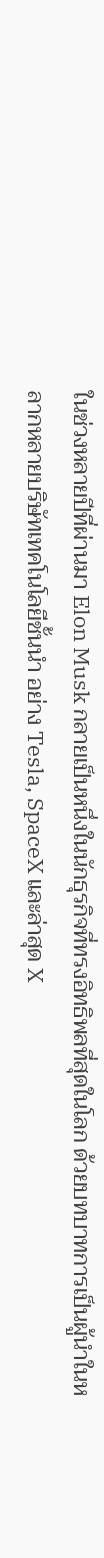ในช่วงหลายปีที่ผ่านมา Elon Musk กลายเป็นหนึ่งในนักธุรกิจที่ทรงอิทธิพลที่สุดในโลก ด้วยบทบาทการเป็นผู้นำในหลากหลายบริษัทเทคโนโลยีชั้นนำ อย่าง Tesla, SpaceX และล่าสุด X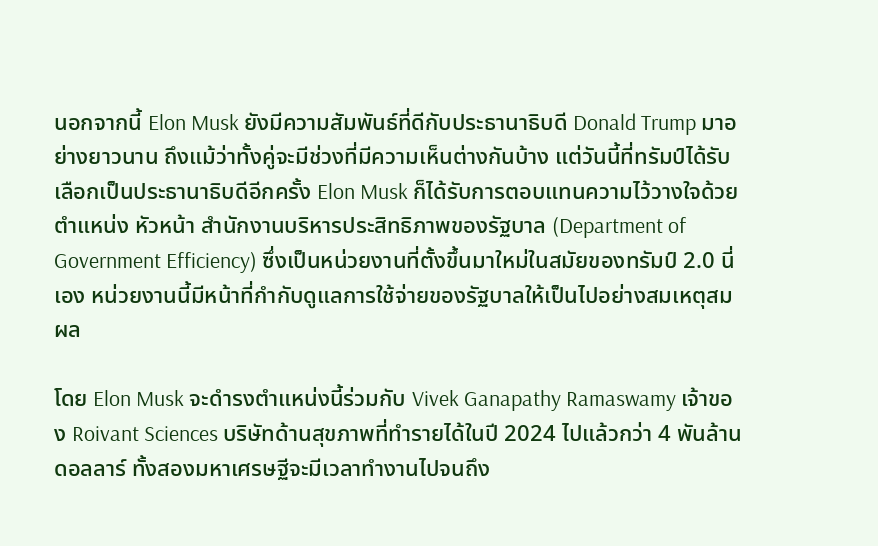นอกจากนี้ Elon Musk ยังมีความสัมพันธ์ที่ดีกับประธานาธิบดี Donald Trump มาอย่างยาวนาน ถึงแม้ว่าทั้งคู่จะมีช่วงที่มีความเห็นต่างกันบ้าง แต่วันนี้ที่ทรัมป์ได้รับเลือกเป็นประธานาธิบดีอีกครั้ง Elon Musk ก็ได้รับการตอบแทนความไว้วางใจด้วยตำแหน่ง หัวหน้า สำนักงานบริหารประสิทธิภาพของรัฐบาล (Department of Government Efficiency) ซึ่งเป็นหน่วยงานที่ตั้งขึ้นมาใหม่ในสมัยของทรัมป์ 2.0 นี่เอง หน่วยงานนี้มีหน้าที่กำกับดูแลการใช้จ่ายของรัฐบาลให้เป็นไปอย่างสมเหตุสมผล

โดย Elon Musk จะดำรงตำแหน่งนี้ร่วมกับ Vivek Ganapathy Ramaswamy เจ้าของ Roivant Sciences บริษัทด้านสุขภาพที่ทำรายได้ในปี 2024 ไปแล้วกว่า 4 พันล้านดอลลาร์ ทั้งสองมหาเศรษฐีจะมีเวลาทำงานไปจนถึง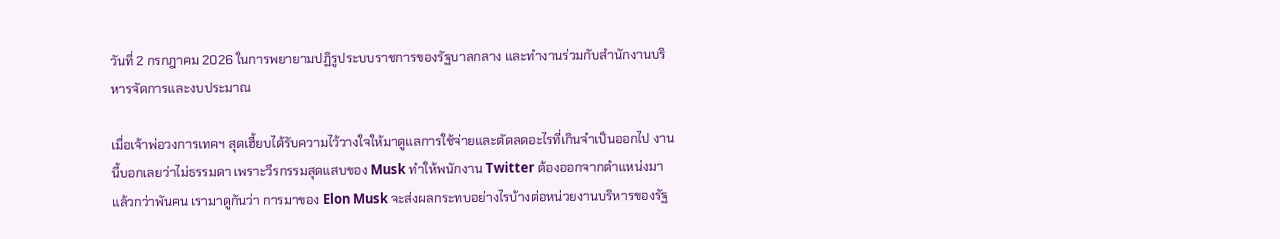วันที่ 2 กรกฎาคม 2026 ในการพยายามปฏิรูประบบราชการของรัฐบาลกลาง และทำงานร่วมกับสำนักงานบริหารจัดการและงบประมาณ

เมื่อเจ้าพ่อวงการเทคฯ สุดเฮี้ยบได้รับความไว้วางใจให้มาดูแลการใช้จ่ายและตัดลดอะไรที่เกินจำเป็นออกไป งานนี้บอกเลยว่าไม่ธรรมดา เพราะวีรกรรมสุดแสบของ Musk ทำให้พนักงาน Twitter ต้องออกจากตำแหน่งมาแล้วกว่าพันคน เรามาดูกันว่า การมาของ Elon Musk จะส่งผลกระทบอย่างไรบ้างต่อหน่วยงานบริหารของรัฐ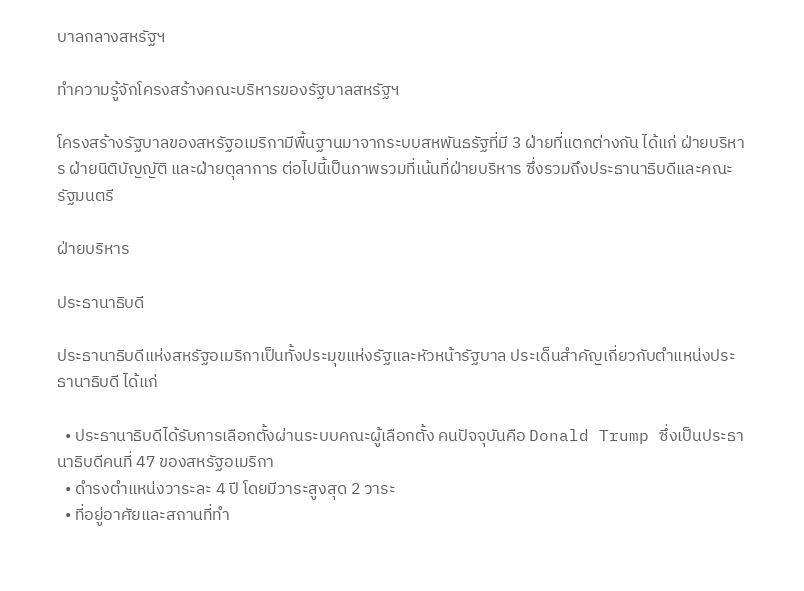บาลกลางสหรัฐฯ

ทำความรู้จักโครงสร้างคณะบริหารของรัฐบาลสหรัฐฯ

โครงสร้างรัฐบาลของสหรัฐอเมริกามีพื้นฐานมาจากระบบสหพันธรัฐที่มี 3 ฝ่ายที่แตกต่างกัน ได้แก่ ฝ่ายบริหาร ฝ่ายนิติบัญญัติ และฝ่ายตุลาการ ต่อไปนี้เป็นภาพรวมที่เน้นที่ฝ่ายบริหาร ซึ่งรวมถึงประธานาธิบดีและคณะรัฐมนตรี

ฝ่ายบริหาร

ประธานาธิบดี

ประธานาธิบดีแห่งสหรัฐอเมริกาเป็นทั้งประมุขแห่งรัฐและหัวหน้ารัฐบาล ประเด็นสำคัญเกี่ยวกับตำแหน่งประธานาธิบดี ได้แก่

  • ประธานาธิบดีได้รับการเลือกตั้งผ่านระบบคณะผู้เลือกตั้ง คนปัจจุบันคือ Donald Trump ซึ่งเป็นประธานาธิบดีคนที่ 47 ของสหรัฐอเมริกา
  • ดำรงตำแหน่งวาระละ 4 ปี โดยมีวาระสูงสุด 2 วาระ
  • ที่อยู่อาศัยและสถานที่ทำ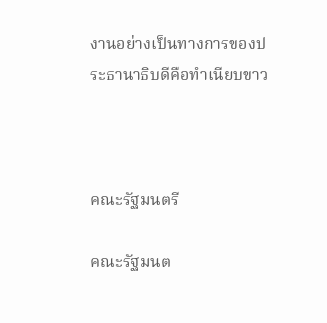งานอย่างเป็นทางการของประธานาธิบดีคือทำเนียบขาว



คณะรัฐมนตรี

คณะรัฐมนต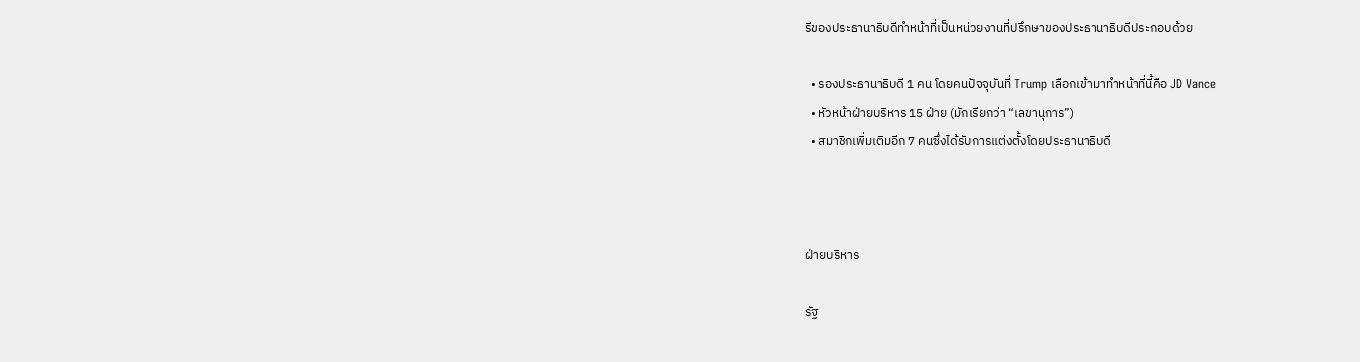รีของประธานาธิบดีทำหน้าที่เป็นหน่วยงานที่ปรึกษาของประธานาธิบดีประกอบด้วย

  • รองประธานาธิบดี 1 คน โดยคนปัจจุบันที่ Trump เลือกเข้ามาทำหน้าที่นี้คือ JD Vance
  • หัวหน้าฝ่ายบริหาร 15 ฝ่าย (มักเรียกว่า “เลขานุการ”)
  • สมาชิกเพิ่มเติมอีก 7 คนซึ่งได้รับการแต่งตั้งโดยประธานาธิบดี



ฝ่ายบริหาร

รัฐ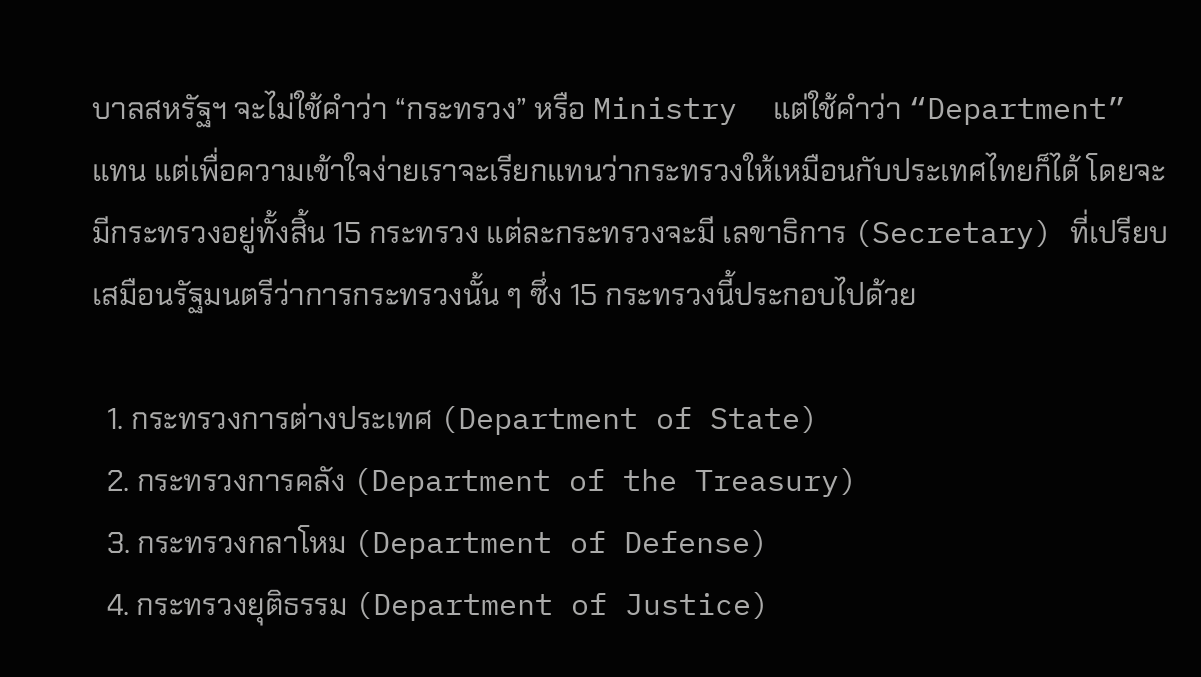บาลสหรัฐฯ จะไม่ใช้คำว่า “กระทรวง” หรือ Ministry  แต่ใช้คำว่า “Department” แทน แต่เพื่อความเข้าใจง่ายเราจะเรียกแทนว่ากระทรวงให้เหมือนกับประเทศไทยก็ได้ โดยจะมีกระทรวงอยู่ทั้งสิ้น 15 กระทรวง แต่ละกระทรวงจะมี เลขาธิการ (Secretary) ที่เปรียบเสมือนรัฐมนตรีว่าการกระทรวงนั้น ๆ ซึ่ง 15 กระทรวงนี้ประกอบไปด้วย

  1. กระทรวงการต่างประเทศ (Department of State)
  2. กระทรวงการคลัง (Department of the Treasury)
  3. กระทรวงกลาโหม (Department of Defense)
  4. กระทรวงยุติธรรม (Department of Justice)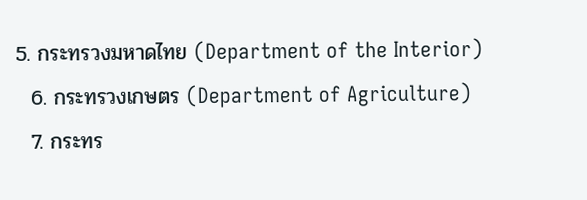5. กระทรวงมหาดไทย (Department of the Interior)
  6. กระทรวงเกษตร (Department of Agriculture)
  7. กระทร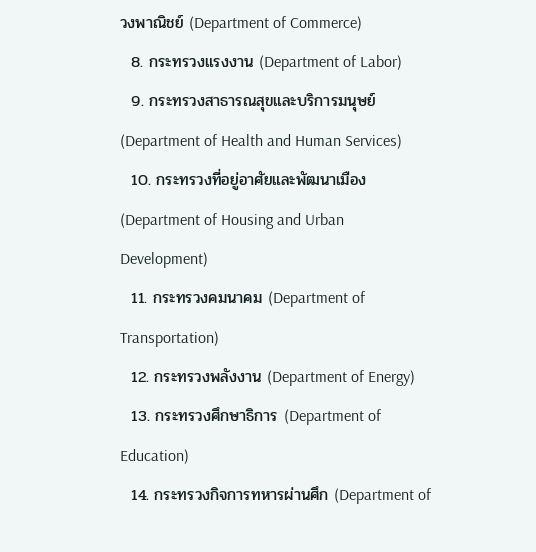วงพาณิชย์ (Department of Commerce)
  8. กระทรวงแรงงาน (Department of Labor)
  9. กระทรวงสาธารณสุขและบริการมนุษย์ (Department of Health and Human Services)
  10. กระทรวงที่อยู่อาศัยและพัฒนาเมือง (Department of Housing and Urban Development)
  11. กระทรวงคมนาคม (Department of Transportation)
  12. กระทรวงพลังงาน (Department of Energy)
  13. กระทรวงศึกษาธิการ (Department of Education)
  14. กระทรวงกิจการทหารผ่านศึก (Department of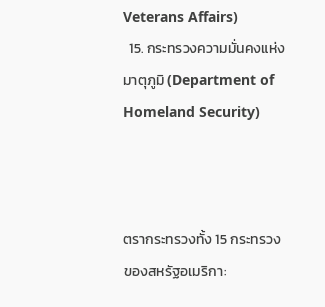Veterans Affairs)
  15. กระทรวงความมั่นคงแห่งมาตุภูมิ (Department of Homeland Security)



ตรากระทรวงทั้ง 15 กระทรวงของสหรัฐอเมริกา: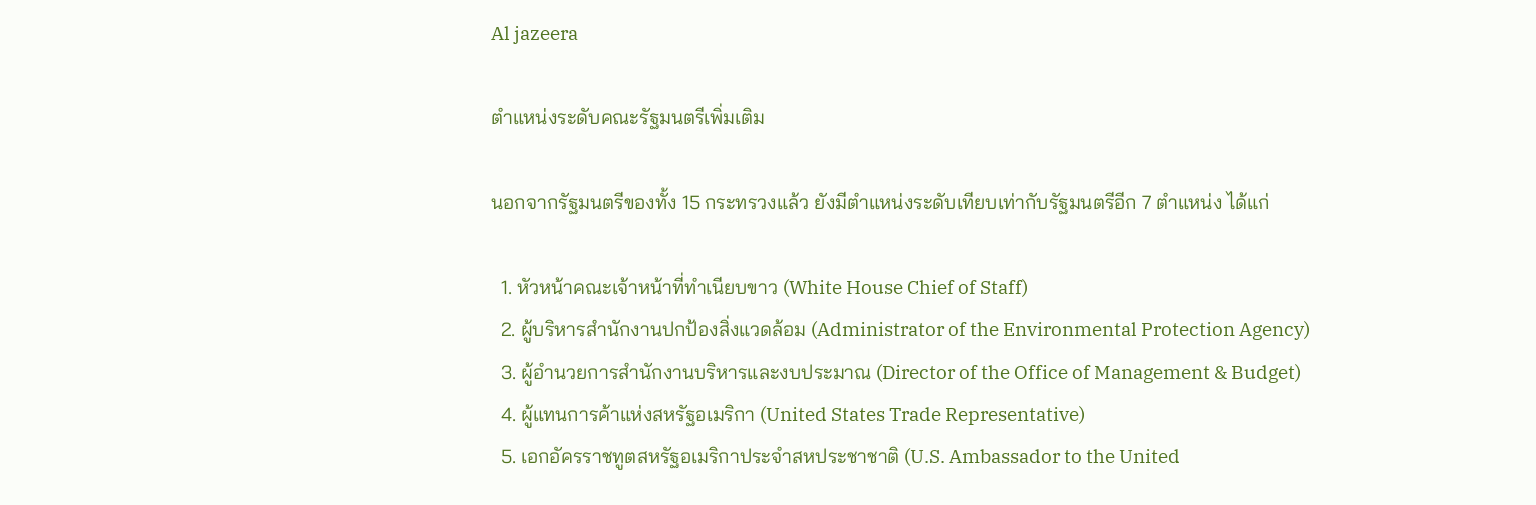Al jazeera

ตำแหน่งระดับคณะรัฐมนตรีเพิ่มเติม

นอกจากรัฐมนตรีของทั้ง 15 กระทรวงแล้ว ยังมีตำแหน่งระดับเทียบเท่ากับรัฐมนตรีอีก 7 ตำแหน่ง ได้แก่

  1. หัวหน้าคณะเจ้าหน้าที่ทำเนียบขาว (White House Chief of Staff)
  2. ผู้บริหารสำนักงานปกป้องสิ่งแวดล้อม (Administrator of the Environmental Protection Agency)
  3. ผู้อำนวยการสำนักงานบริหารและงบประมาณ (Director of the Office of Management & Budget)
  4. ผู้แทนการค้าแห่งสหรัฐอเมริกา (United States Trade Representative)
  5. เอกอัครราชทูตสหรัฐอเมริกาประจำสหประชาชาติ (U.S. Ambassador to the United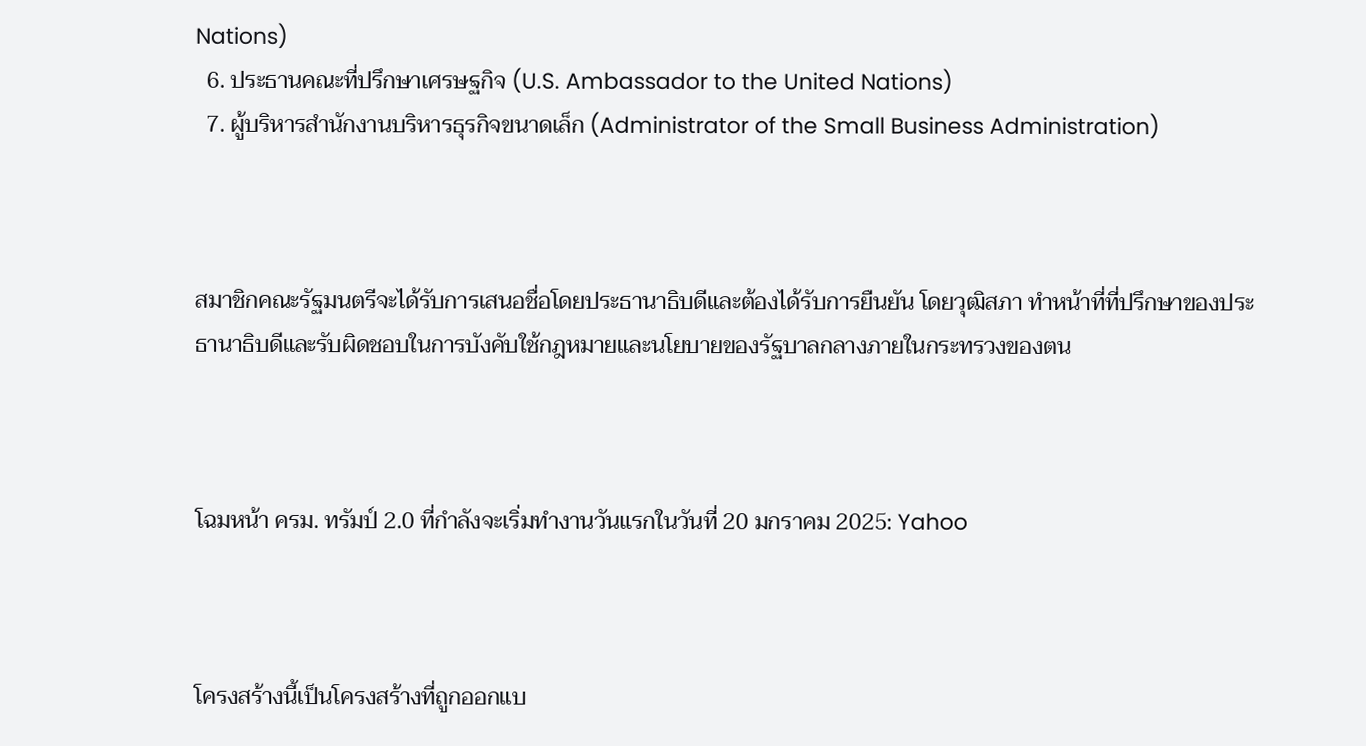Nations)
  6. ประธานคณะที่ปรึกษาเศรษฐกิจ (U.S. Ambassador to the United Nations)
  7. ผู้บริหารสำนักงานบริหารธุรกิจขนาดเล็ก (Administrator of the Small Business Administration)



สมาชิกคณะรัฐมนตรีจะได้รับการเสนอชื่อโดยประธานาธิบดีและต้องได้รับการยืนยัน โดยวุฒิสภา ทำหน้าที่ที่ปรึกษาของประธานาธิบดีและรับผิดชอบในการบังคับใช้กฎหมายและนโยบายของรัฐบาลกลางภายในกระทรวงของตน



โฉมหน้า ครม. ทรัมป์ 2.0 ที่กำลังจะเริ่มทำงานวันแรกในวันที่ 20 มกราคม 2025: Yahoo



โครงสร้างนี้เป็นโครงสร้างที่ถูกออกแบ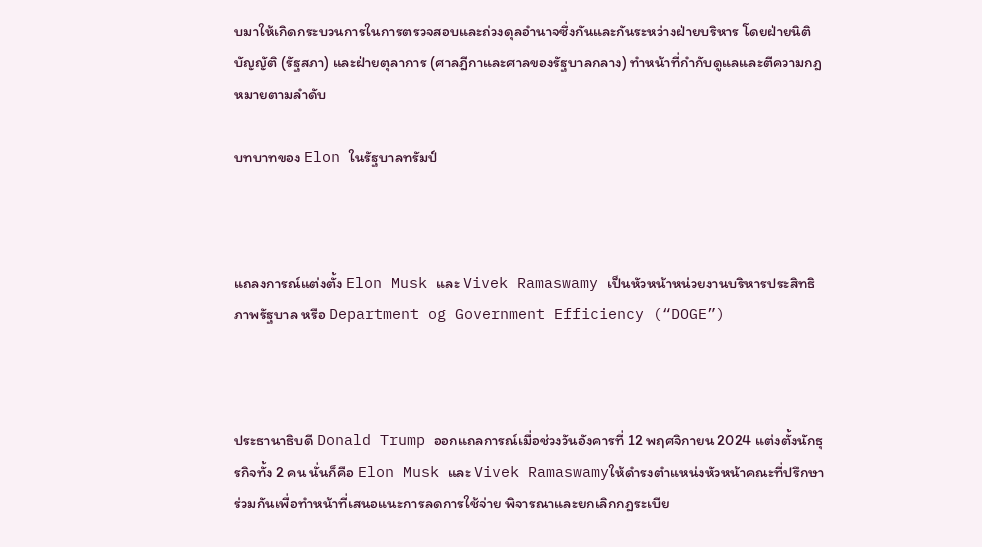บมาให้เกิดกระบวนการในการตรวจสอบและถ่วงดุลอำนาจซึ่งกันและกันระหว่างฝ่ายบริหาร โดยฝ่ายนิติบัญญัติ (รัฐสภา) และฝ่ายตุลาการ (ศาลฎีกาและศาลของรัฐบาลกลาง) ทำหน้าที่กำกับดูแลและตีความกฎหมายตามลำดับ

บทบาทของ Elon ในรัฐบาลทรัมป์



แถลงการณ์แต่งตั้ง Elon Musk และ Vivek Ramaswamy เป็นหัวหน้าหน่วยงานบริหารประสิทธิภาพรัฐบาล หรือ Department og Government Efficiency (“DOGE”)



ประธานาธิบดี Donald Trump ออกแถลการณ์เมื่อช่วงวันอังคารที่ 12 พฤศจิกายน 2024 แต่งตั้งนักธุรกิจทั้ง 2 คน นั่นก็คือ Elon Musk และ Vivek Ramaswamyให้ดำรงตำแหน่งหัวหน้าคณะที่ปรึกษาร่วมกันเพื่อทำหน้าที่เสนอแนะการลดการใช้จ่าย พิจารณาและยกเลิกกฎระเบีย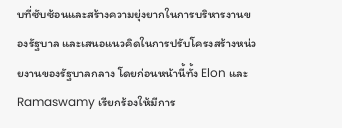บที่ซับซ้อนและสร้างความยุ่งยากในการบริหารงานของรัฐบาล และเสนอแนวคิดในการปรับโครงสร้างหน่วยงานของรัฐบาลกลาง โดยก่อนหน้านี้ทั้ง Elon และ Ramaswamy เรียกร้องให้มีการ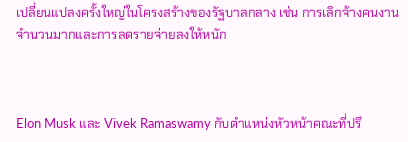เปลี่ยนแปลงครั้งใหญ่ในโครงสร้างของรัฐบาลกลาง เช่น การเลิกจ้างคนงานจำนวนมากและการลดรายจ่ายลงให้หนัก



Elon Musk และ Vivek Ramaswamy กับตำแหน่งหัวหน้าคณะที่ปรึ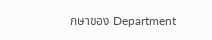กษาของ Department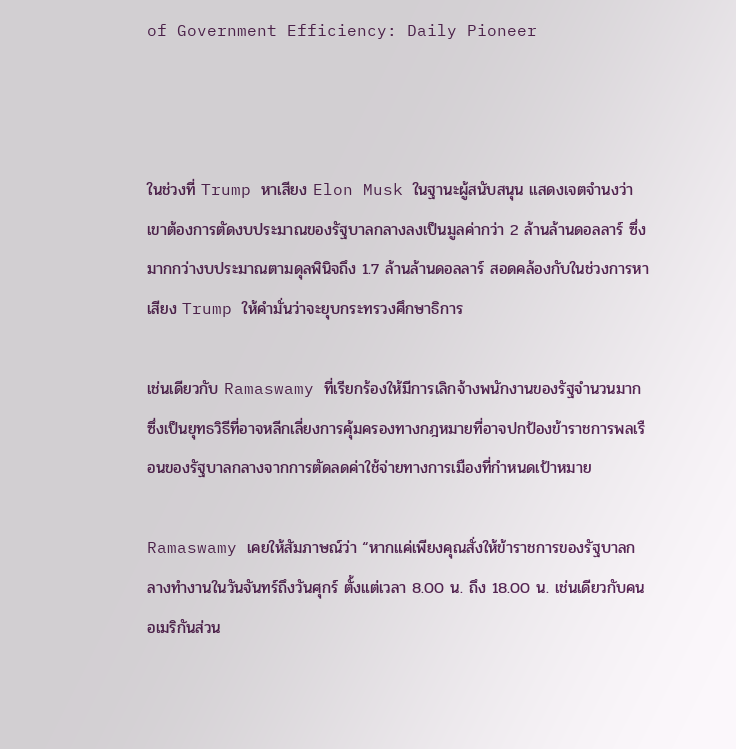of Government Efficiency: Daily Pioneer



ในช่วงที่ Trump หาเสียง Elon Musk ในฐานะผู้สนับสนุน แสดงเจตจำนงว่าเขาต้องการตัดงบประมาณของรัฐบาลกลางลงเป็นมูลค่ากว่า 2 ล้านล้านดอลลาร์ ซึ่งมากกว่างบประมาณตามดุลพินิจถึง 1.7 ล้านล้านดอลลาร์ สอดคล้องกับในช่วงการหาเสียง Trump ให้คำมั่นว่าจะยุบกระทรวงศึกษาธิการ

เช่นเดียวกับ Ramaswamy ที่เรียกร้องให้มีการเลิกจ้างพนักงานของรัฐจำนวนมาก ซึ่งเป็นยุทธวิธีที่อาจหลีกเลี่ยงการคุ้มครองทางกฎหมายที่อาจปกป้องข้าราชการพลเรือนของรัฐบาลกลางจากการตัดลดค่าใช้จ่ายทางการเมืองที่กำหนดเป้าหมาย

Ramaswamy เคยให้สัมภาษณ์ว่า “หากแค่เพียงคุณสั่งให้ข้าราชการของรัฐบาลกลางทำงานในวันจันทร์ถึงวันศุกร์ ตั้งแต่เวลา 8.00 น. ถึง 18.00 น. เช่นเดียวกับคนอเมริกันส่วน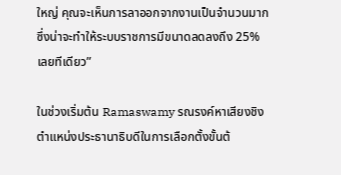ใหญ่ คุณจะเห็นการลาออกจากงานเป็นจำนวนมาก ซึ่งน่าจะทำให้ระบบราชการมีขนาดลดลงถึง 25% เลยทีเดียว”

ในช่วงเริ่มต้น Ramaswamy รณรงค์หาเสียงชิงตำแหน่งประธานาธิบดีในการเลือกตั้งขั้นต้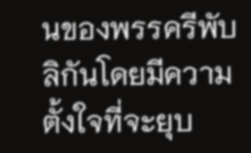นของพรรครีพับลิกันโดยมีความตั้งใจที่จะยุบ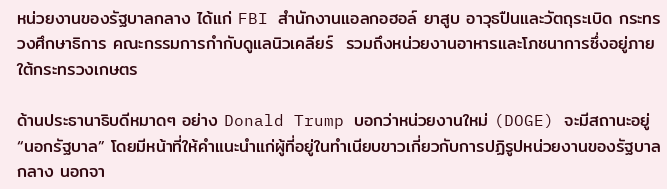หน่วยงานของรัฐบาลกลาง ได้แก่ FBI สำนักงานแอลกอฮอล์ ยาสูบ อาวุธปืนและวัตถุระเบิด กระทรวงศึกษาธิการ คณะกรรมการกำกับดูแลนิวเคลียร์  รวมถึงหน่วยงานอาหารและโภชนาการซึ่งอยู่ภายใต้กระทรวงเกษตร

ด้านประธานาธิบดีหมาดๆ อย่าง Donald Trump บอกว่าหน่วยงานใหม่ (DOGE) จะมีสถานะอยู่ “นอกรัฐบาล” โดยมีหน้าที่ให้คำแนะนำแก่ผู้ที่อยู่ในทำเนียบขาวเกี่ยวกับการปฏิรูปหน่วยงานของรัฐบาลกลาง นอกจา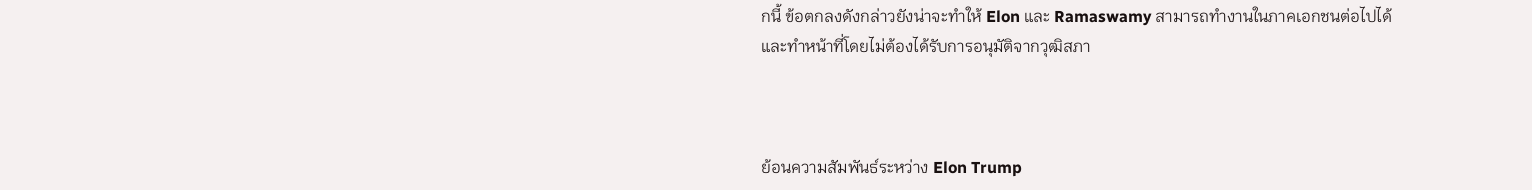กนี้ ข้อตกลงดังกล่าวยังน่าจะทำให้ Elon และ Ramaswamy สามารถทำงานในภาคเอกชนต่อไปได้ และทำหน้าที่โดยไม่ต้องได้รับการอนุมัติจากวุฒิสภา



ย้อนความสัมพันธ์ระหว่าง Elon Trump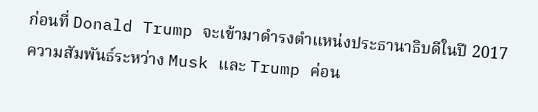ก่อนที่ Donald Trump จะเข้ามาดำรงตำแหน่งประธานาธิบดีในปี 2017 ความสัมพันธ์ระหว่าง Musk และ Trump ค่อน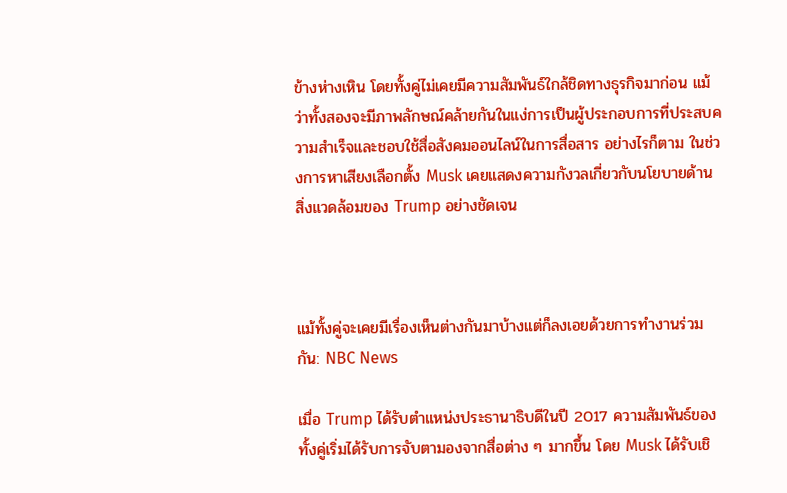ข้างห่างเหิน โดยทั้งคู่ไม่เคยมีความสัมพันธ์ใกล้ชิดทางธุรกิจมาก่อน แม้ว่าทั้งสองจะมีภาพลักษณ์คล้ายกันในแง่การเป็นผู้ประกอบการที่ประสบความสำเร็จและชอบใช้สื่อสังคมออนไลน์ในการสื่อสาร อย่างไรก็ตาม ในช่วงการหาเสียงเลือกตั้ง Musk เคยแสดงความกังวลเกี่ยวกับนโยบายด้านสิ่งแวดล้อมของ Trump อย่างชัดเจน



แม้ทั้งคู่จะเคยมีเรื่องเห็นต่างกันมาบ้างแต่ก็ลงเอยด้วยการทำงานร่วมกัน: NBC News

เมื่อ Trump ได้รับตำแหน่งประธานาธิบดีในปี 2017 ความสัมพันธ์ของทั้งคู่เริ่มได้รับการจับตามองจากสื่อต่าง ๆ มากขึ้น โดย Musk ได้รับเชิ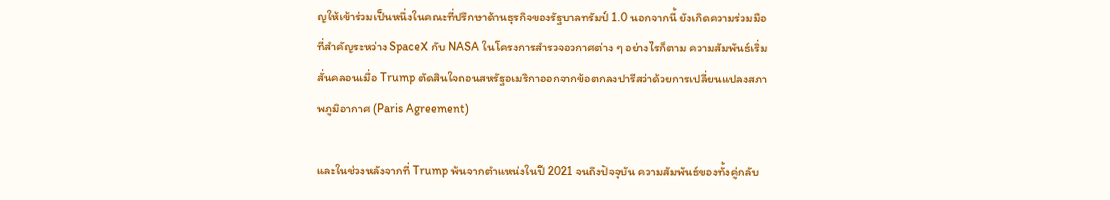ญให้เข้าร่วมเป็นหนึ่งในคณะที่ปรึกษาด้านธุรกิจของรัฐบาลทรัมป์ 1.0 นอกจากนี้ ยังเกิดความร่วมมือที่สำคัญระหว่าง SpaceX กับ NASA ในโครงการสำรวจอวกาศต่าง ๆ อย่างไรก็ตาม ความสัมพันธ์เริ่มสั่นคลอนเมื่อ Trump ตัดสินใจถอนสหรัฐอเมริกาออกจากข้อตกลงปารีสว่าด้วยการเปลี่ยนแปลงสภาพภูมิอากาศ (Paris Agreement)

และในช่วงหลังจากที่ Trump พ้นจากตำแหน่งในปี 2021 จนถึงปัจจุบัน ความสัมพันธ์ของทั้งคู่กลับ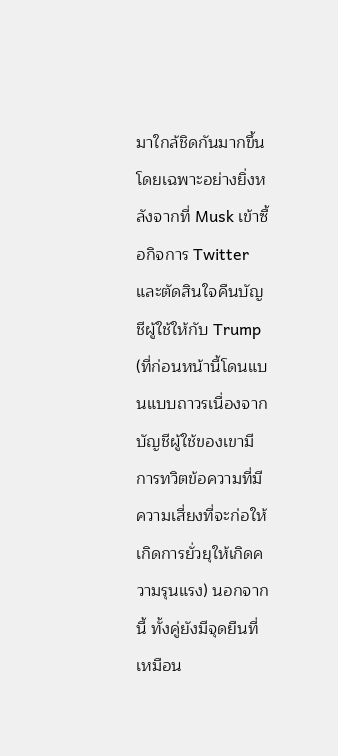มาใกล้ชิดกันมากขึ้น โดยเฉพาะอย่างยิ่งหลังจากที่ Musk เข้าซื้อกิจการ Twitter และตัดสินใจคืนบัญชีผู้ใช้ให้กับ Trump (ที่ก่อนหน้านี้โดนแบนแบบถาวรเนื่องจากบัญชีผู้ใช้ของเขามีการทวิตข้อความที่มีความเสี่ยงที่จะก่อให้เกิดการยั่วยุให้เกิดความรุนแรง) นอกจากนี้ ทั้งคู่ยังมีจุดยืนที่เหมือน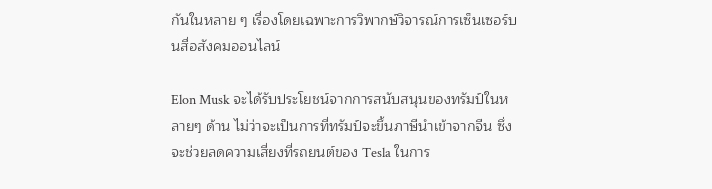กันในหลาย ๆ เรื่องโดยเฉพาะการวิพากษ์วิจารณ์การเซ็นเซอร์บนสื่อสังคมออนไลน์

Elon Musk จะได้รับประโยชน์จากการสนับสนุนของทรัมป์ในหลายๆ ด้าน ไม่ว่าจะเป็นการที่ทรัมป์จะขึ้นภาษีนำเข้าจากจีน ซึ่งจะช่วยลดความเสี่ยงที่รถยนต์ของ Tesla ในการ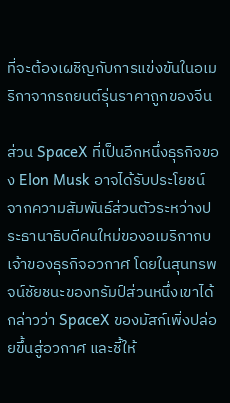ที่จะต้องเผชิญกับการแข่งขันในอเมริกาจากรถยนต์รุ่นราคาถูกของจีน

ส่วน SpaceX ที่เป็นอีกหนึ่งธุรกิจของ Elon Musk อาจได้รับประโยชน์จากความสัมพันธ์ส่วนตัวระหว่างประธานาธิบดีคนใหม่ของอเมริกากบเจ้าของธุรกิจอวกาศ โดยในสุนทรพจน์ชัยชนะของทรัมป์ส่วนหนึ่งเขาได้กล่าวว่า SpaceX ของมัสก์เพิ่งปล่อยขึ้นสู่อวกาศ และชี้ให้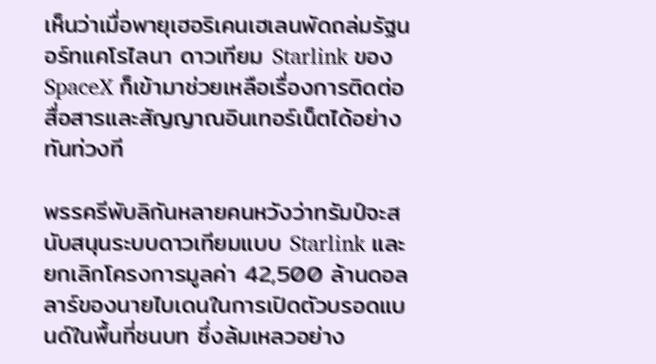เห็นว่าเมื่อพายุเฮอริเคนเฮเลนพัดถล่มรัฐนอร์ทแคโรไลนา ดาวเทียม Starlink ของ SpaceX ก็เข้ามาช่วยเหลือเรื่องการติดต่อสื่อสารและสัญญาณอินเทอร์เน็ตได้อย่างทันท่วงที

พรรครีพับลิกันหลายคนหวังว่าทรัมป์จะสนับสนุนระบบดาวเทียมแบบ Starlink และยกเลิกโครงการมูลค่า 42,500 ล้านดอลลาร์ของนายไบเดนในการเปิดตัวบรอดแบนด์ในพื้นที่ชนบท ซึ่งล้มเหลวอย่าง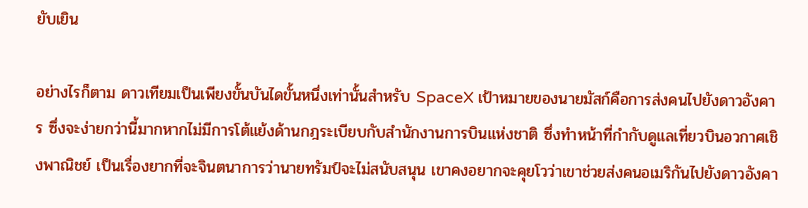ยับเยิน

อย่างไรก็ตาม ดาวเทียมเป็นเพียงขั้นบันไดขั้นหนึ่งเท่านั้นสำหรับ SpaceX เป้าหมายของนายมัสก์คือการส่งคนไปยังดาวอังคาร ซึ่งจะง่ายกว่านี้มากหากไม่มีการโต้แย้งด้านกฎระเบียบกับสำนักงานการบินแห่งชาติ ซึ่งทำหน้าที่กำกับดูแลเที่ยวบินอวกาศเชิงพาณิชย์ เป็นเรื่องยากที่จะจินตนาการว่านายทรัมป์จะไม่สนับสนุน เขาคงอยากจะคุยโวว่าเขาช่วยส่งคนอเมริกันไปยังดาวอังคา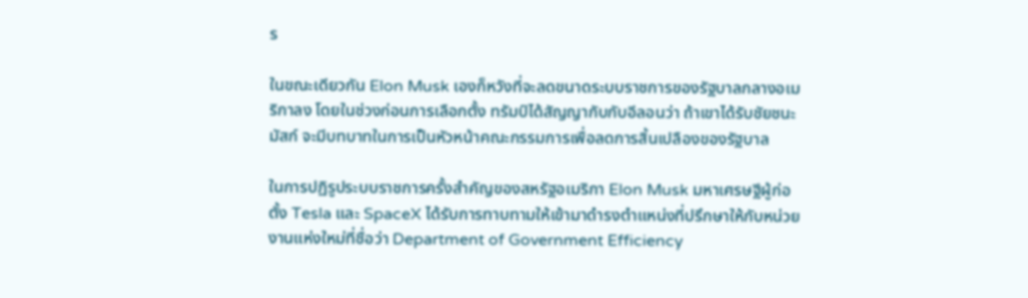ร

ในขณะเดียวกัน Elon Musk เองก็หวังที่จะลดขนาดระบบราชการของรัฐบาลกลางอเมริกาลง โดยในช่วงก่อนการเลือกตั้ง ทรัมป์ได้สัญญากับกับอีลอนว่า ถ้าเขาได้รับชัยชนะ มัสก์ จะมีบทบาทในการเป็นหัวหน้าคณะกรรมการเพื่อลดการสิ้นเปลืองของรัฐบาล

ในการปฏิรูประบบราชการครั้งสำคัญของสหรัฐอเมริกา Elon Musk มหาเศรษฐีผู้ก่อตั้ง Tesla และ SpaceX ได้รับการทาบทามให้เข้ามาดำรงตำแหน่งที่ปรึกษาให้กับหน่วยงานแห่งใหม่ที่ชื่อว่า Department of Government Efficiency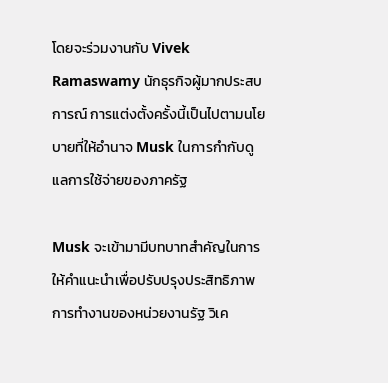โดยจะร่วมงานกับ Vivek Ramaswamy นักธุรกิจผู้มากประสบการณ์ การแต่งตั้งครั้งนี้เป็นไปตามนโยบายที่ให้อำนาจ Musk ในการกำกับดูแลการใช้จ่ายของภาครัฐ

Musk จะเข้ามามีบทบาทสำคัญในการให้คำแนะนำเพื่อปรับปรุงประสิทธิภาพการทำงานของหน่วยงานรัฐ วิเค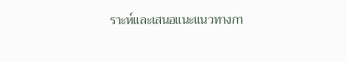ราะห์และเสนอแนะแนวทางกา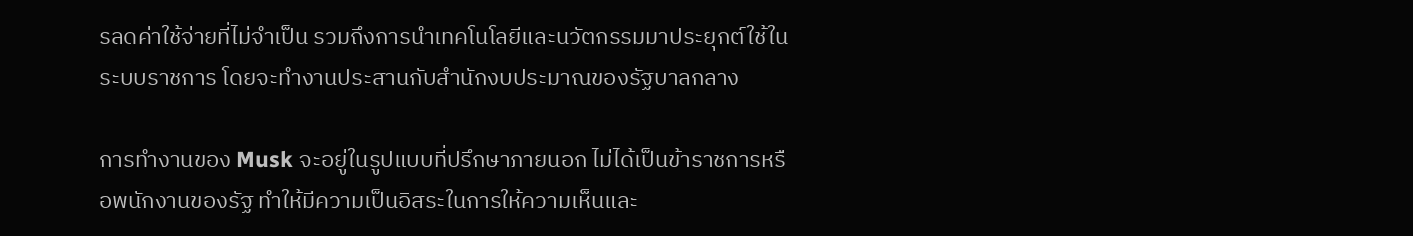รลดค่าใช้จ่ายที่ไม่จำเป็น รวมถึงการนำเทคโนโลยีและนวัตกรรมมาประยุกต์ใช้ในระบบราชการ โดยจะทำงานประสานกับสำนักงบประมาณของรัฐบาลกลาง

การทำงานของ Musk จะอยู่ในรูปแบบที่ปรึกษาภายนอก ไม่ได้เป็นข้าราชการหรือพนักงานของรัฐ ทำให้มีความเป็นอิสระในการให้ความเห็นและ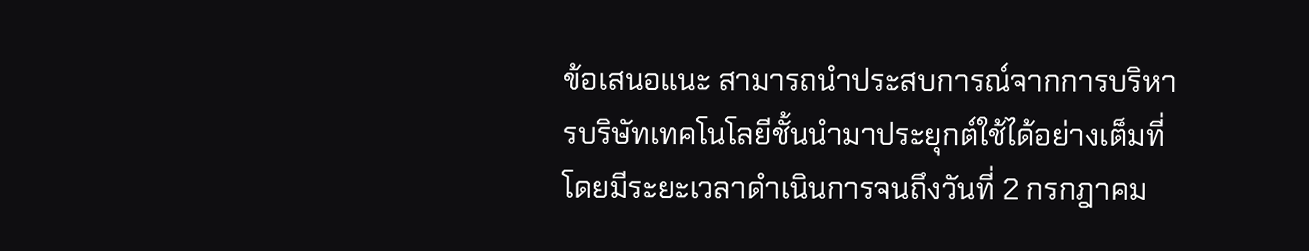ข้อเสนอแนะ สามารถนำประสบการณ์จากการบริหารบริษัทเทคโนโลยีชั้นนำมาประยุกต์ใช้ได้อย่างเต็มที่ โดยมีระยะเวลาดำเนินการจนถึงวันที่ 2 กรกฎาคม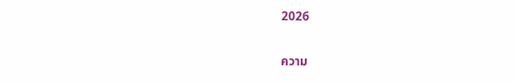2026

ความ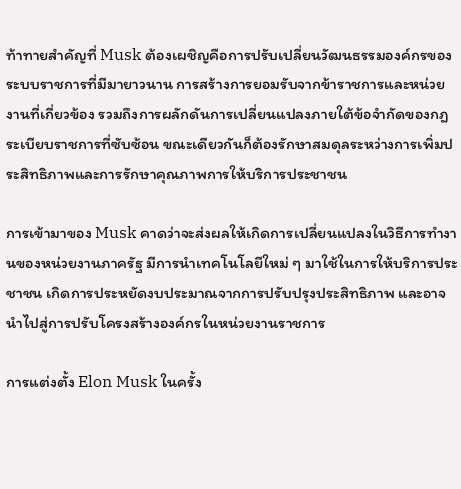ท้าทายสำคัญที่ Musk ต้องเผชิญคือการปรับเปลี่ยนวัฒนธรรมองค์กรของระบบราชการที่มีมายาวนาน การสร้างการยอมรับจากข้าราชการและหน่วยงานที่เกี่ยวข้อง รวมถึงการผลักดันการเปลี่ยนแปลงภายใต้ข้อจำกัดของกฎระเบียบราชการที่ซับซ้อน ขณะเดียวกันก็ต้องรักษาสมดุลระหว่างการเพิ่มประสิทธิภาพและการรักษาคุณภาพการให้บริการประชาชน

การเข้ามาของ Musk คาดว่าจะส่งผลให้เกิดการเปลี่ยนแปลงในวิธีการทำงานของหน่วยงานภาครัฐ มีการนำเทคโนโลยีใหม่ ๆ มาใช้ในการให้บริการประชาชน เกิดการประหยัดงบประมาณจากการปรับปรุงประสิทธิภาพ และอาจนำไปสู่การปรับโครงสร้างองค์กรในหน่วยงานราชการ

การแต่งตั้ง Elon Musk ในครั้ง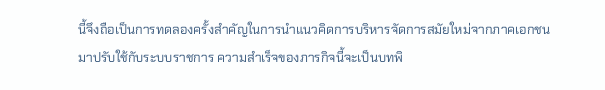นี้จึงถือเป็นการทดลองครั้งสำคัญในการนำแนวคิดการบริหารจัดการสมัยใหม่จากภาคเอกชนมาปรับใช้กับระบบราชการ ความสำเร็จของภารกิจนี้จะเป็นบทพิ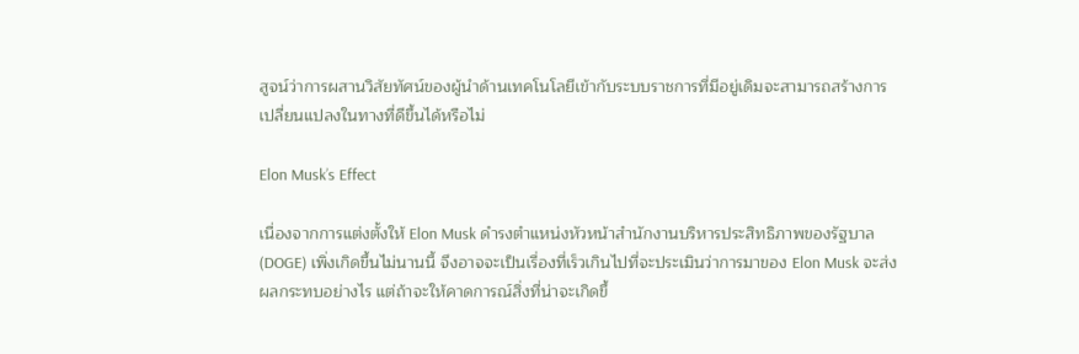สูจน์ว่าการผสานวิสัยทัศน์ของผู้นำด้านเทคโนโลยีเข้ากับระบบราชการที่มีอยู่เดิมจะสามารถสร้างการเปลี่ยนแปลงในทางที่ดีขึ้นได้หรือไม่

Elon Musk’s Effect

เนื่องจากการแต่งตั้งให้ Elon Musk ดำรงตำแหน่งหัวหน้าสำนักงานบริหารประสิทธิภาพของรัฐบาล (DOGE) เพิ่งเกิดขึ้นไม่นานนี้ จึงอาจจะเป็นเรื่องที่เร็วเกินไปที่จะประเมินว่าการมาของ Elon Musk จะส่งผลกระทบอย่างไร แต่ถ้าจะให้คาดการณ์สิ่งที่น่าจะเกิดขึ้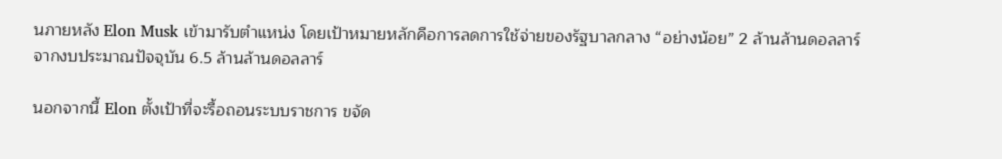นภายหลัง Elon Musk เข้ามารับตำแหน่ง โดยเป้าหมายหลักคือการลดการใช้จ่ายของรัฐบาลกลาง “อย่างน้อย” 2 ล้านล้านดอลลาร์จากงบประมาณปัจจุบัน 6.5 ล้านล้านดอลลาร์

นอกจากนี้ Elon ตั้งเป้าที่จะรื้อถอนระบบราชการ ขจัด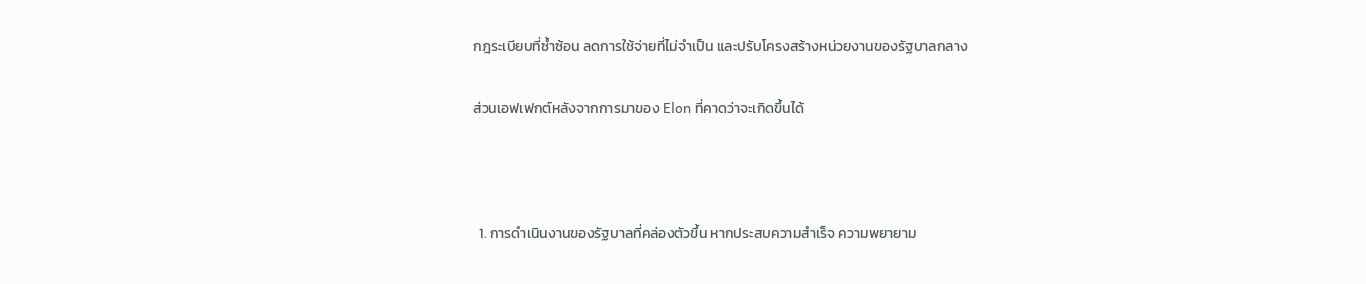กฎระเบียบที่ซ้ำซ้อน ลดการใช้จ่ายที่ไม่จำเป็น และปรับโครงสร้างหน่วยงานของรัฐบาลกลาง

ส่วนเอฟเฟกต์หลังจากการมาของ Elon ที่คาดว่าจะเกิดขึ้นได้



  1. การดำเนินงานของรัฐบาลที่คล่องตัวขึ้น หากประสบความสำเร็จ ความพยายาม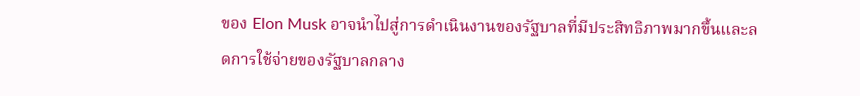ของ Elon Musk อาจนำไปสู่การดำเนินงานของรัฐบาลที่มีประสิทธิภาพมากขึ้นและลดการใช้จ่ายของรัฐบาลกลาง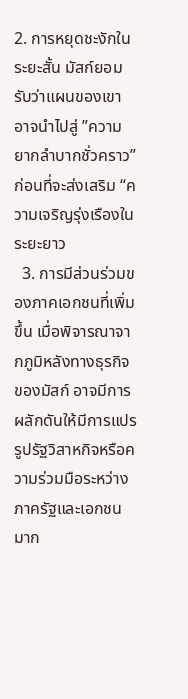2. การหยุดชะงักในระยะสั้น มัสก์ยอมรับว่าแผนของเขาอาจนำไปสู่ ”ความยากลำบากชั่วคราว” ก่อนที่จะส่งเสริม “ความเจริญรุ่งเรืองในระยะยาว
  3. การมีส่วนร่วมของภาคเอกชนที่เพิ่มขึ้น เมื่อพิจารณาจากภูมิหลังทางธุรกิจของมัสก์ อาจมีการผลักดันให้มีการแปรรูปรัฐวิสาหกิจหรือความร่วมมือระหว่างภาครัฐและเอกชนมาก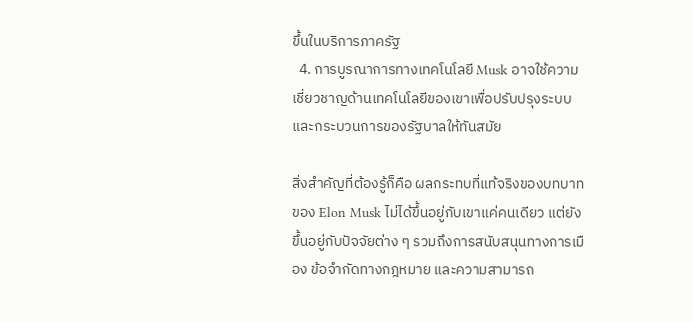ขึ้นในบริการภาครัฐ
  4. การบูรณาการทางเทคโนโลยี Musk อาจใช้ความเชี่ยวชาญด้านเทคโนโลยีของเขาเพื่อปรับปรุงระบบและกระบวนการของรัฐบาลให้ทันสมัย

สิ่งสำคัญที่ต้องรู้ก็คือ ผลกระทบที่แท้จริงของบทบาทของ Elon Musk ไม่ได้ขึ้นอยู่กับเขาแค่คนเดียว แต่ยังขึ้นอยู่กับปัจจัยต่าง ๆ รวมถึงการสนับสนุนทางการเมือง ข้อจำกัดทางกฎหมาย และความสามารถ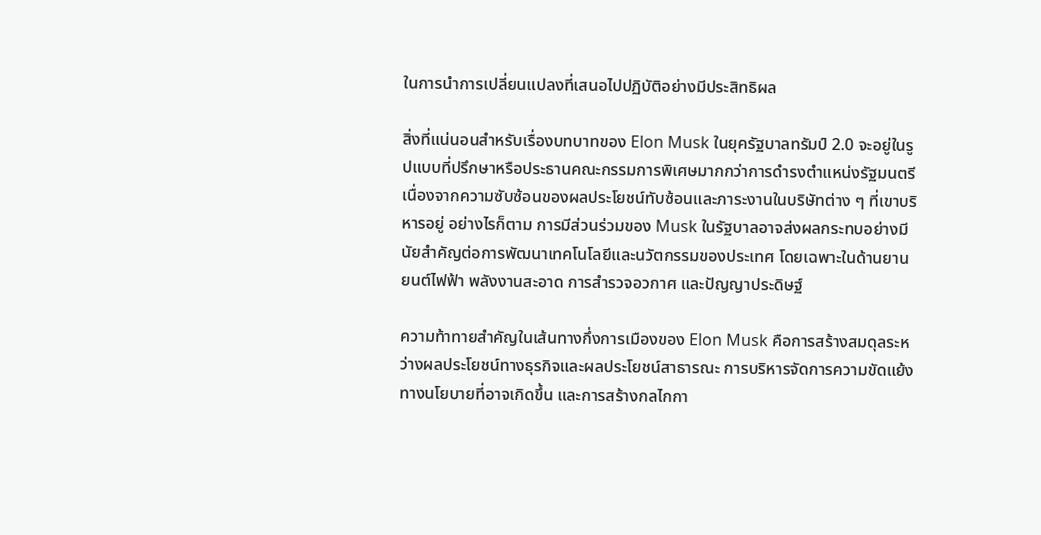ในการนำการเปลี่ยนแปลงที่เสนอไปปฏิบัติอย่างมีประสิทธิผล

สิ่งที่แน่นอนสำหรับเรื่องบทบาทของ Elon Musk ในยุครัฐบาลทรัมป์ 2.0 จะอยู่ในรูปแบบที่ปรึกษาหรือประธานคณะกรรมการพิเศษมากกว่าการดำรงตำแหน่งรัฐมนตรี เนื่องจากความซับซ้อนของผลประโยชน์ทับซ้อนและภาระงานในบริษัทต่าง ๆ ที่เขาบริหารอยู่ อย่างไรก็ตาม การมีส่วนร่วมของ Musk ในรัฐบาลอาจส่งผลกระทบอย่างมีนัยสำคัญต่อการพัฒนาเทคโนโลยีและนวัตกรรมของประเทศ โดยเฉพาะในด้านยานยนต์ไฟฟ้า พลังงานสะอาด การสำรวจอวกาศ และปัญญาประดิษฐ์

ความท้าทายสำคัญในเส้นทางกึ่งการเมืองของ Elon Musk คือการสร้างสมดุลระหว่างผลประโยชน์ทางธุรกิจและผลประโยชน์สาธารณะ การบริหารจัดการความขัดแย้งทางนโยบายที่อาจเกิดขึ้น และการสร้างกลไกกา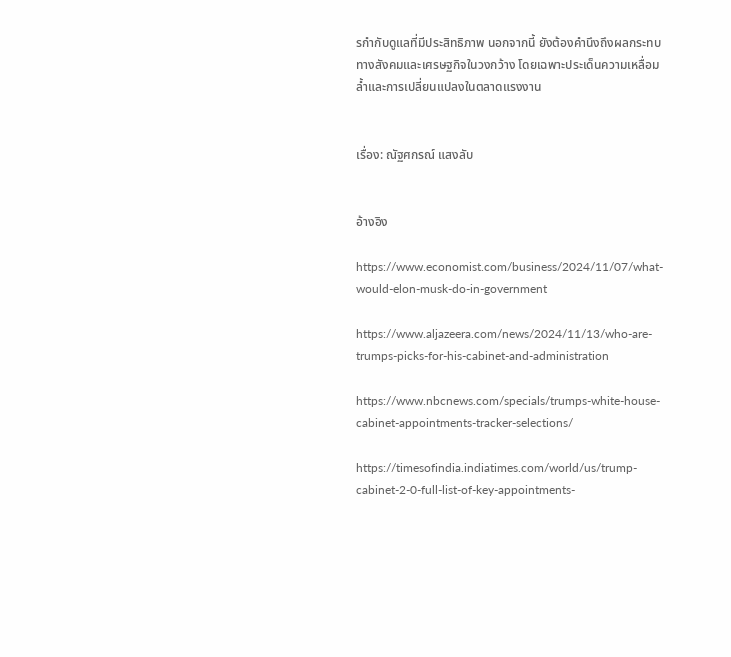รกำกับดูแลที่มีประสิทธิภาพ นอกจากนี้ ยังต้องคำนึงถึงผลกระทบทางสังคมและเศรษฐกิจในวงกว้าง โดยเฉพาะประเด็นความเหลื่อมล้ำและการเปลี่ยนแปลงในตลาดแรงงาน


เรื่อง: ณัฐศกรณ์ แสงลับ


อ้างอิง

https://www.economist.com/business/2024/11/07/what-would-elon-musk-do-in-government

https://www.aljazeera.com/news/2024/11/13/who-are-trumps-picks-for-his-cabinet-and-administration

https://www.nbcnews.com/specials/trumps-white-house-cabinet-appointments-tracker-selections/

https://timesofindia.indiatimes.com/world/us/trump-cabinet-2-0-full-list-of-key-appointments-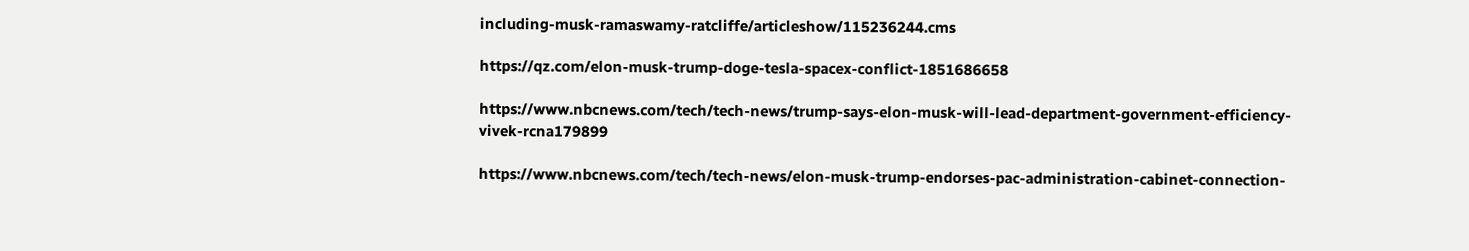including-musk-ramaswamy-ratcliffe/articleshow/115236244.cms

https://qz.com/elon-musk-trump-doge-tesla-spacex-conflict-1851686658

https://www.nbcnews.com/tech/tech-news/trump-says-elon-musk-will-lead-department-government-efficiency-vivek-rcna179899

https://www.nbcnews.com/tech/tech-news/elon-musk-trump-endorses-pac-administration-cabinet-connection-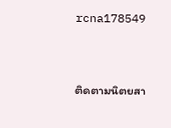rcna178549


ติดตามนิตยสา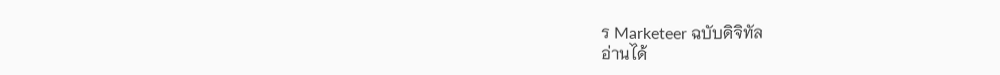ร Marketeer ฉบับดิจิทัล
อ่านได้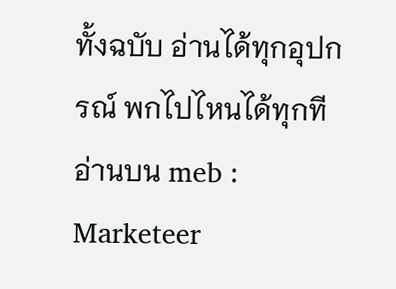ทั้งฉบับ อ่านได้ทุกอุปกรณ์ พกไปไหนได้ทุกที
อ่านบน meb : Marketeer